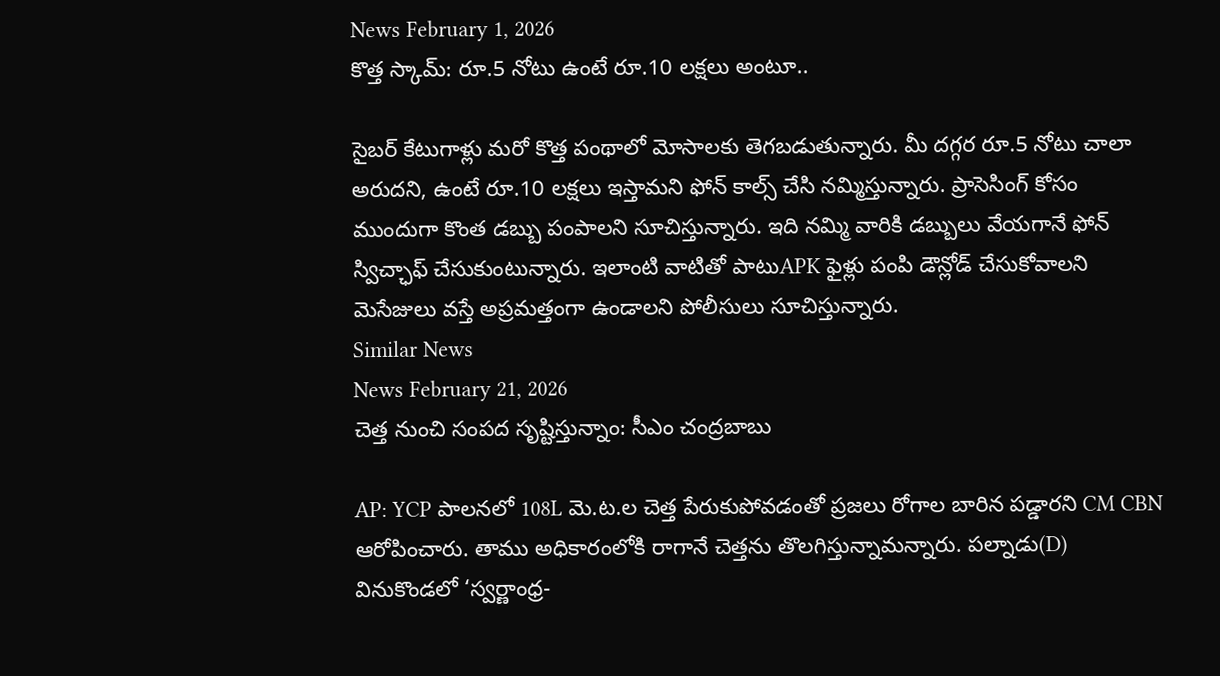News February 1, 2026
కొత్త స్కామ్: రూ.5 నోటు ఉంటే రూ.10 లక్షలు అంటూ..

సైబర్ కేటుగాళ్లు మరో కొత్త పంథాలో మోసాలకు తెగబడుతున్నారు. మీ దగ్గర రూ.5 నోటు చాలా అరుదని, ఉంటే రూ.10 లక్షలు ఇస్తామని ఫోన్ కాల్స్ చేసి నమ్మిస్తున్నారు. ప్రాసెసింగ్ కోసం ముందుగా కొంత డబ్బు పంపాలని సూచిస్తున్నారు. ఇది నమ్మి వారికి డబ్బులు వేయగానే ఫోన్ స్విచ్ఛాఫ్ చేసుకుంటున్నారు. ఇలాంటి వాటితో పాటుAPK ఫైళ్లు పంపి డౌన్లోడ్ చేసుకోవాలని మెసేజులు వస్తే అప్రమత్తంగా ఉండాలని పోలీసులు సూచిస్తున్నారు.
Similar News
News February 21, 2026
చెత్త నుంచి సంపద సృష్టిస్తున్నాం: సీఎం చంద్రబాబు

AP: YCP పాలనలో 108L మె.ట.ల చెత్త పేరుకుపోవడంతో ప్రజలు రోగాల బారిన పడ్డారని CM CBN ఆరోపించారు. తాము అధికారంలోకి రాగానే చెత్తను తొలగిస్తున్నామన్నారు. పల్నాడు(D) వినుకొండలో ‘స్వర్ణాంధ్ర-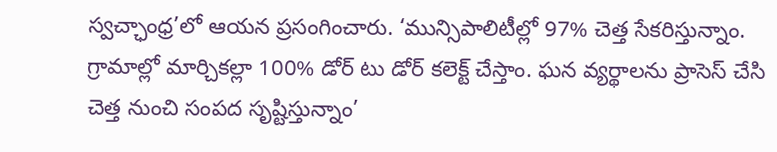స్వచ్ఛాంధ్ర’లో ఆయన ప్రసంగించారు. ‘మున్సిపాలిటీల్లో 97% చెత్త సేకరిస్తున్నాం. గ్రామాల్లో మార్చికల్లా 100% డోర్ టు డోర్ కలెక్ట్ చేస్తాం. ఘన వ్యర్థాలను ప్రాసెస్ చేసి చెత్త నుంచి సంపద సృష్టిస్తున్నాం’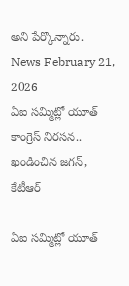అని పేర్కొన్నారు.
News February 21, 2026
ఏఐ సమ్మిట్లో యూత్ కాంగ్రెస్ నిరసన.. ఖండించిన జగన్, కేటీఆర్

ఏఐ సమ్మిట్లో యూత్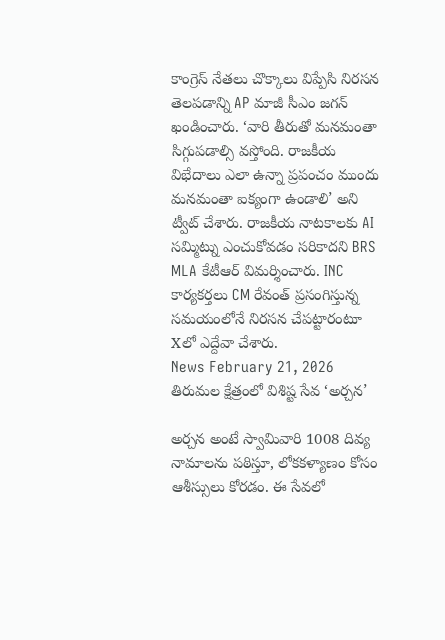కాంగ్రెస్ నేతలు చొక్కాలు విప్పేసి నిరసన తెలపడాన్ని AP మాజీ సీఎం జగన్ ఖండించారు. ‘వారి తీరుతో మనమంతా సిగ్గుపడాల్సి వస్తోంది. రాజకీయ విభేదాలు ఎలా ఉన్నా ప్రపంచం ముందు మనమంతా ఐక్యంగా ఉండాలి’ అని ట్వీట్ చేశారు. రాజకీయ నాటకాలకు AI సమ్మిట్ను ఎంచుకోవడం సరికాదని BRS MLA కేటీఆర్ విమర్శించారు. INC కార్యకర్తలు CM రేవంత్ ప్రసంగిస్తున్న సమయంలోనే నిరసన చేపట్టారంటూ Xలో ఎద్దేవా చేశారు.
News February 21, 2026
తిరుమల క్షేత్రంలో విశిష్ట సేవ ‘అర్చన’

అర్చన అంటే స్వామివారి 1008 దివ్య నామాలను పఠిస్తూ, లోకకళ్యాణం కోసం ఆశీస్సులు కోరడం. ఈ సేవలో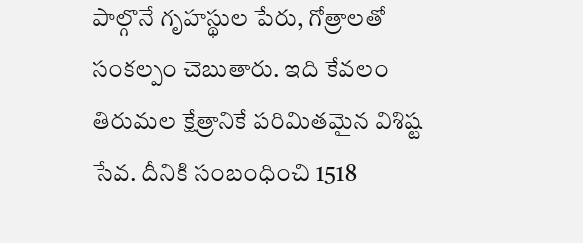పాల్గొనే గృహస్థుల పేరు, గోత్రాలతో సంకల్పం చెబుతారు. ఇది కేవలం తిరుమల క్షేత్రానికే పరిమితమైన విశిష్ట సేవ. దీనికి సంబంధించి 1518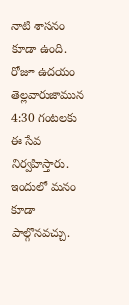నాటి శాసనం కూడా ఉంది. రోజూ ఉదయం తెల్లవారుజామున 4:30 గంటలకు ఈ సేవ నిర్వహిస్తారు. ఇందులో మనం కూడా పాల్గొనవచ్చు.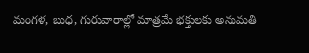మంగళ, బుధ, గురువారాల్లో మాత్రమే భక్తులకు అనుమతి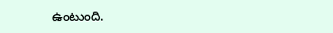ఉంటుంది.